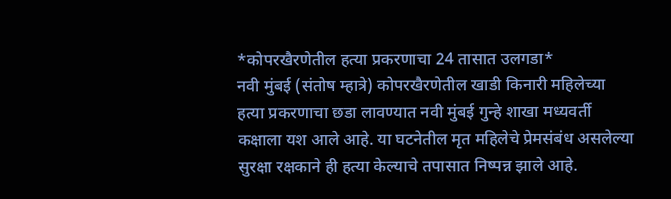*कोपरखैरणेतील हत्या प्रकरणाचा 24 तासात उलगडा*
नवी मुंबई (संतोष म्हात्रे) कोपरखैरणेतील खाडी किनारी महिलेच्या हत्या प्रकरणाचा छडा लावण्यात नवी मुंबई गुन्हे शाखा मध्यवर्ती कक्षाला यश आले आहे. या घटनेतील मृत महिलेचे प्रेमसंबंध असलेल्या सुरक्षा रक्षकाने ही हत्या केल्याचे तपासात निष्पन्न झाले आहे.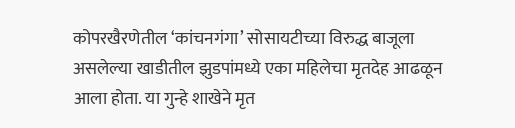कोपरखैरणेतील ‘कांचनगंगा’ सोसायटीच्या विरुद्ध बाजूला असलेल्या खाडीतील झुडपांमध्ये एका महिलेचा मृतदेह आढळून आला होता. या गुन्हे शाखेने मृत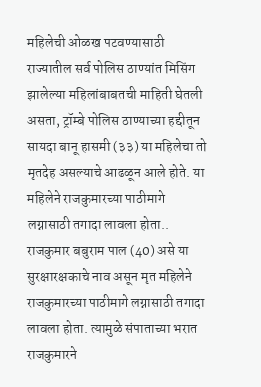महिलेची ओळख पटवण्यासाठी राज्यातील सर्व पोलिस ठाण्यांत मिसिंग झालेल्या महिलांबाबतची माहिती घेतली असता, ट्रॉम्बे पोलिस ठाण्याच्या हद्दीतून सायदा बानू हासमी (३३) या महिलेचा तो मृतदेह असल्याचे आढळून आले होते. या महिलेने राजकुमारच्या पाठीमागे लग्नासाठी तगादा लावला होता..
राजकुमार बबुराम पाल (40) असे या सुरक्षारक्षकाचे नाव असून मृत महिलेने राजकुमारच्या पाठीमागे लग्नासाठी तगादा लावला होता. त्यामुळे संपाताच्या भरात राजकुमारने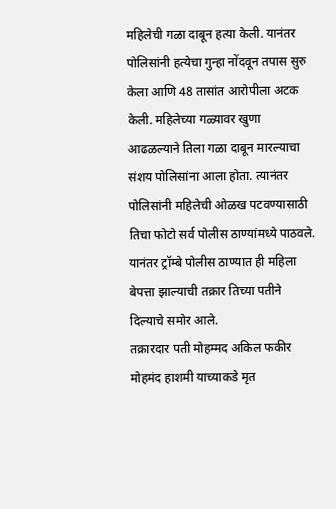महिलेची गळा दाबून हत्या केली. यानंतर पोलिसांनी हत्येचा गुन्हा नोंदवून तपास सुरु केला आणि 48 तासांत आरोपीला अटक केली. महिलेच्या गळ्यावर खुणा आढळल्याने तिला गळा दाबून मारल्याचा संशय पोलिसांना आला होता. त्यानंतर पोलिसांनी महिलेची ओळख पटवण्यासाठी तिचा फोटो सर्व पोलीस ठाण्यांमध्ये पाठवले. यानंतर ट्रॉम्बे पोलीस ठाण्यात ही महिला बेपत्ता झाल्याची तक्रार तिच्या पतीने दिल्याचे समोर आले.
तक्रारदार पती मोहम्मद अकिल फकीर मोहमंद हाशमी याच्याकडे मृत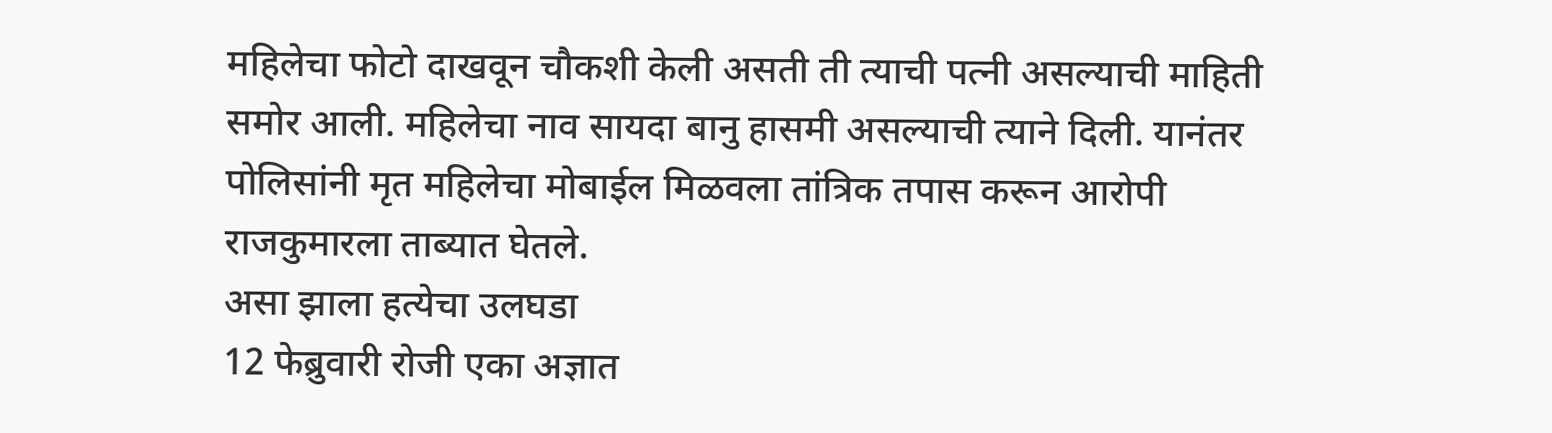महिलेचा फोटो दाखवून चौकशी केली असती ती त्याची पत्नी असल्याची माहिती समोर आली. महिलेचा नाव सायदा बानु हासमी असल्याची त्याने दिली. यानंतर पोलिसांनी मृत महिलेचा मोबाईल मिळवला तांत्रिक तपास करून आरोपी राजकुमारला ताब्यात घेतले.
असा झाला हत्येचा उलघडा
12 फेब्रुवारी रोजी एका अज्ञात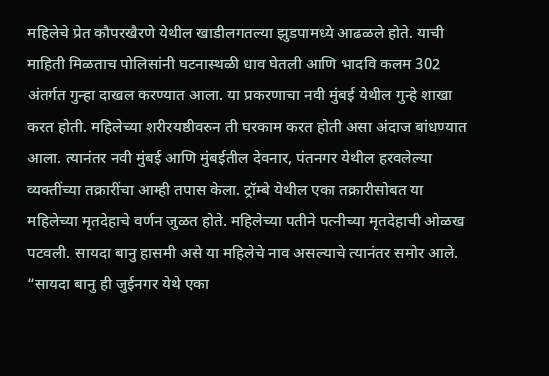महिलेचे प्रेत कौपरखैरणे येथील खाडीलगतल्या झुडपामध्ये आढळले होते. याची माहिती मिळताच पोलिसांनी घटनास्थळी धाव घेतली आणि भादवि कलम 302 अंतर्गत गुन्हा दाखल करण्यात आला. या प्रकरणाचा नवी मुंबई येथील गुन्हे शाखा करत होती. महिलेच्या शरीरयष्ठीवरुन ती घरकाम करत होती असा अंदाज बांधण्यात आला. त्यानंतर नवी मुंबई आणि मुंबईतील देवनार, पंतनगर येथील हरवलेल्या व्यक्तींच्या तक्रारींचा आम्ही तपास केला. ट्रॉम्बे येथील एका तक्रारीसोबत या महिलेच्या मृतदेहाचे वर्णन जुळत होते. महिलेच्या पतीने पत्नीच्या मृतदेहाची ओळख पटवली. सायदा बानु हासमी असे या महिलेचे नाव असल्याचे त्यानंतर समोर आले.
“सायदा बानु ही जुईनगर येथे एका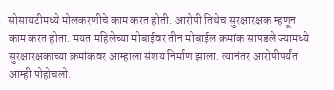सोसायटीमध्ये मोलकरणीचे काम करत होती. आरोपी तिथेच सुरक्षारक्षक म्हणून काम करत होता. मयत महिलेच्या मोबाईवर तीन मोबाईल क्रमांक सापडले ज्यामध्ये सुरक्षारक्षकाच्या क्रमांकवर आम्हाला संशय निर्माण झाला. त्यानंतर आरोपीपर्यंत आम्ही पोहोचलो.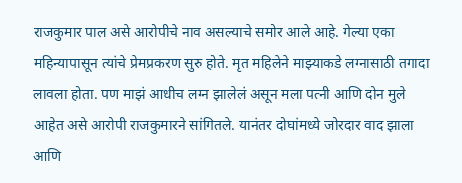राजकुमार पाल असे आरोपीचे नाव असल्याचे समोर आले आहे. गेल्या एका महिन्यापासून त्यांचे प्रेमप्रकरण सुरु होते. मृत महिलेने माझ्याकडे लग्नासाठी तगादा लावला होता. पण माझं आधीच लग्न झालेलं असून मला पत्नी आणि दोन मुले आहेत असे आरोपी राजकुमारने सांगितले. यानंतर दोघांमध्ये जोरदार वाद झाला आणि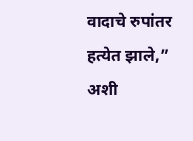वादाचे रुपांतर हत्येत झाले,” अशी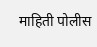माहिती पोलीस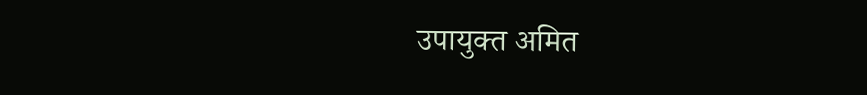उपायुक्त अमित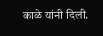काळे यांनी दिली.